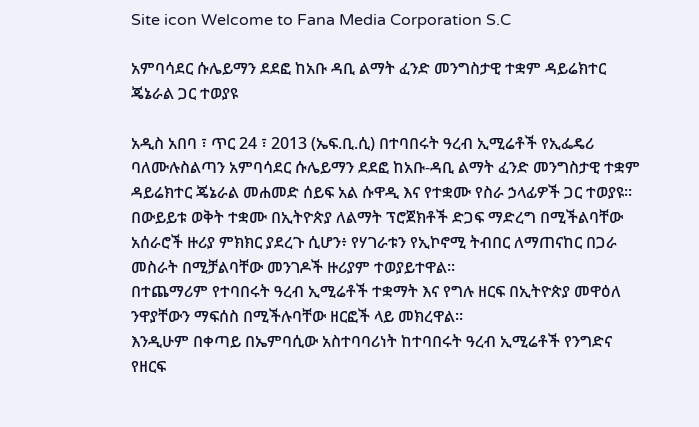Site icon Welcome to Fana Media Corporation S.C

አምባሳደር ሱሌይማን ደደፎ ከአቡ ዳቢ ልማት ፈንድ መንግስታዊ ተቋም ዳይሬክተር ጄኔራል ጋር ተወያዩ

አዲስ አበባ ፣ ጥር 24 ፣ 2013 (ኤፍ.ቢ.ሲ) በተባበሩት ዓረብ ኢሚሬቶች የኢፌዴሪ ባለሙሉስልጣን አምባሳደር ሱሌይማን ደደፎ ከአቡ-ዳቢ ልማት ፈንድ መንግስታዊ ተቋም ዳይሬክተር ጄኔራል መሐመድ ሰይፍ አል ሱዋዲ እና የተቋሙ የስራ ኃላፊዎች ጋር ተወያዩ።
በውይይቱ ወቅት ተቋሙ በኢትዮጵያ ለልማት ፕሮጀክቶች ድጋፍ ማድረግ በሚችልባቸው አሰራሮች ዙሪያ ምክክር ያደረጉ ሲሆን፥ የሃገራቱን የኢኮኖሚ ትብበር ለማጠናከር በጋራ መስራት በሚቻልባቸው መንገዶች ዙሪያም ተወያይተዋል።
በተጨማሪም የተባበሩት ዓረብ ኢሚሬቶች ተቋማት እና የግሉ ዘርፍ በኢትዮጵያ መዋዕለ ንዋያቸውን ማፍሰስ በሚችሉባቸው ዘርፎች ላይ መክረዋል፡፡
እንዲሁም በቀጣይ በኤምባሲው አስተባባሪነት ከተባበሩት ዓረብ ኢሚሬቶች የንግድና የዘርፍ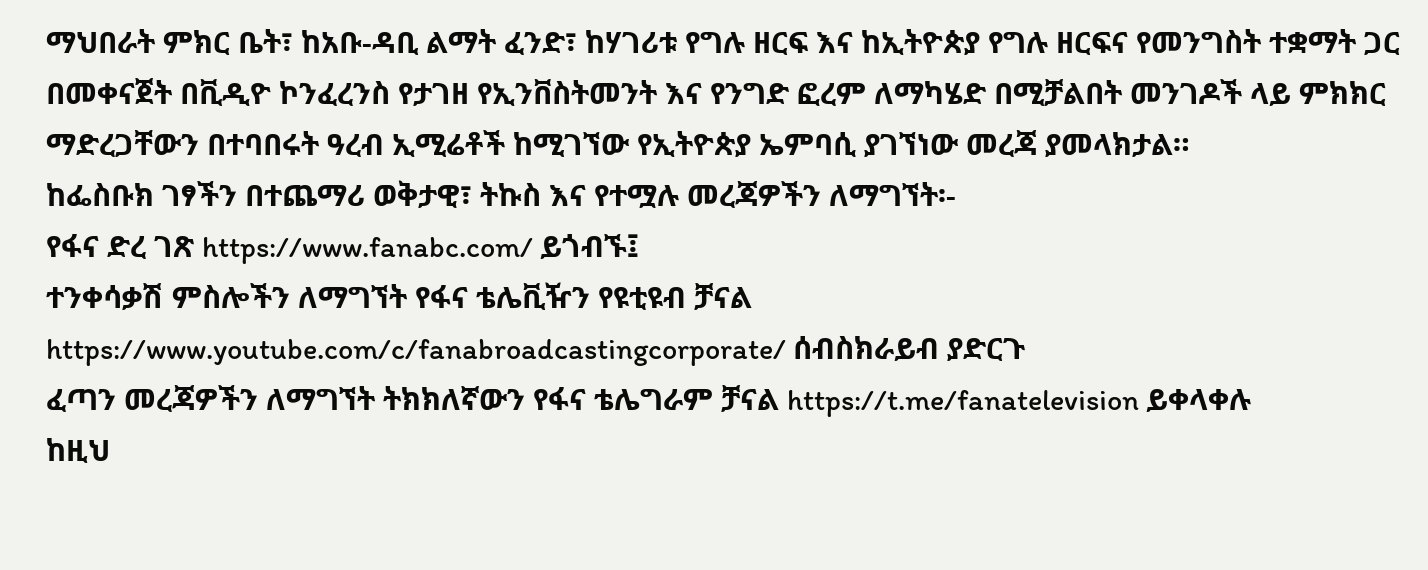ማህበራት ምክር ቤት፣ ከአቡ-ዳቢ ልማት ፈንድ፣ ከሃገሪቱ የግሉ ዘርፍ እና ከኢትዮጵያ የግሉ ዘርፍና የመንግስት ተቋማት ጋር በመቀናጀት በቪዲዮ ኮንፈረንስ የታገዘ የኢንቨስትመንት እና የንግድ ፎረም ለማካሄድ በሚቻልበት መንገዶች ላይ ምክክር ማድረጋቸውን በተባበሩት ዓረብ ኢሚሬቶች ከሚገኘው የኢትዮጵያ ኤምባሲ ያገኘነው መረጃ ያመላክታል።
ከፌስቡክ ገፃችን በተጨማሪ ወቅታዊ፣ ትኩስ እና የተሟሉ መረጃዎችን ለማግኘት፡-
የፋና ድረ ገጽ https://www.fanabc.com/ ይጎብኙ፤
ተንቀሳቃሽ ምስሎችን ለማግኘት የፋና ቴሌቪዥን የዩቲዩብ ቻናል https://www.youtube.com/c/fanabroadcastingcorporate/ ሰብስክራይብ ያድርጉ
ፈጣን መረጃዎችን ለማግኘት ትክክለኛውን የፋና ቴሌግራም ቻናል https://t.me/fanatelevision ይቀላቀሉ
ከዚህ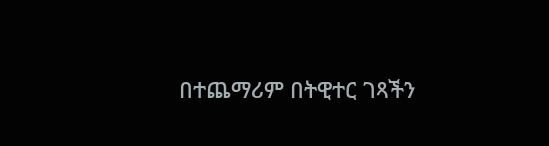በተጨማሪም በትዊተር ገጻችን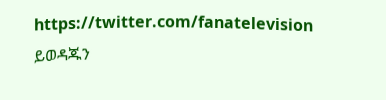https://twitter.com/fanatelevision ይወዳጁን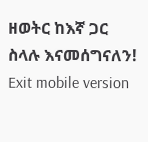ዘወትር ከእኛ ጋር ስላሉ እናመሰግናለን!
Exit mobile version